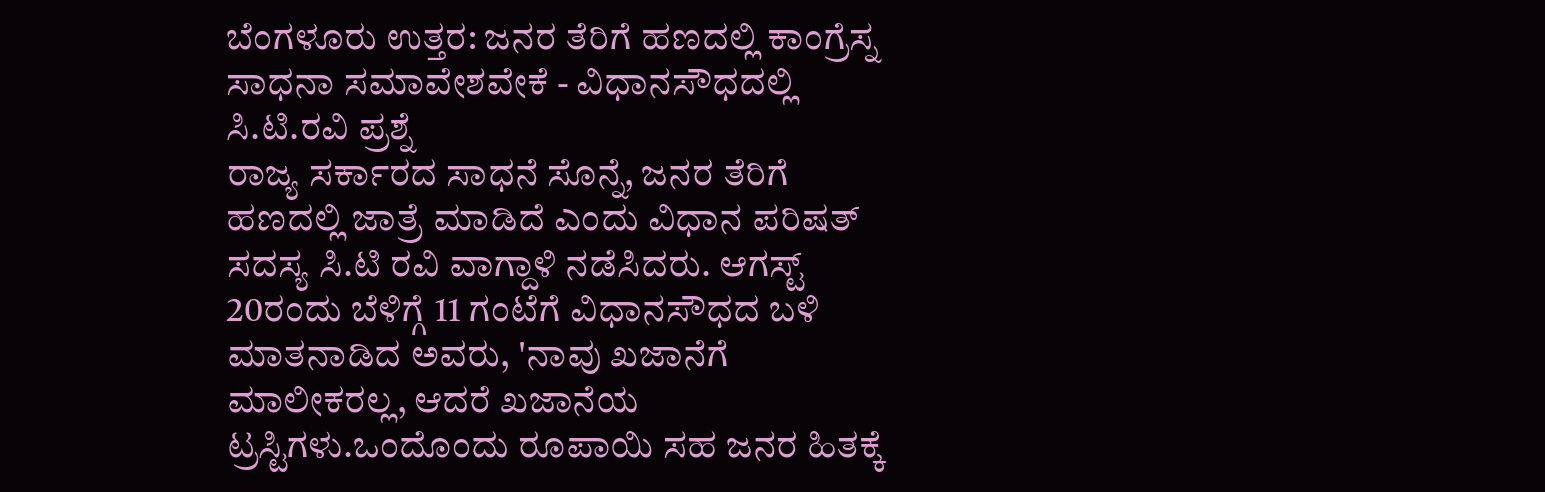ಬೆಂಗಳೂರು ಉತ್ತರ: ಜನರ ತೆರಿಗೆ ಹಣದಲ್ಲಿ ಕಾಂಗ್ರೆಸ್ನ ಸಾಧನಾ ಸಮಾವೇಶವೇಕೆ - ವಿಧಾನಸೌಧದಲ್ಲಿ ಸಿ.ಟಿ.ರವಿ ಪ್ರಶ್ನೆ
ರಾಜ್ಯ ಸರ್ಕಾರದ ಸಾಧನೆ ಸೊನ್ನೆ, ಜನರ ತೆರಿಗೆ ಹಣದಲ್ಲಿ ಜಾತ್ರೆ ಮಾಡಿದೆ ಎಂದು ವಿಧಾನ ಪರಿಷತ್ ಸದಸ್ಯ ಸಿ.ಟಿ ರವಿ ವಾಗ್ದಾಳಿ ನಡೆಸಿದರು. ಆಗಸ್ಟ್ 20ರಂದು ಬೆಳಿಗ್ಗೆ 11 ಗಂಟೆಗೆ ವಿಧಾನಸೌಧದ ಬಳಿ ಮಾತನಾಡಿದ ಅವರು, 'ನಾವು ಖಜಾನೆಗೆ ಮಾಲೀಕರಲ್ಲ, ಆದರೆ ಖಜಾನೆಯ ಟ್ರಸ್ಟಿಗಳು.ಒಂದೊಂದು ರೂಪಾಯಿ ಸಹ ಜನರ ಹಿತಕ್ಕೆ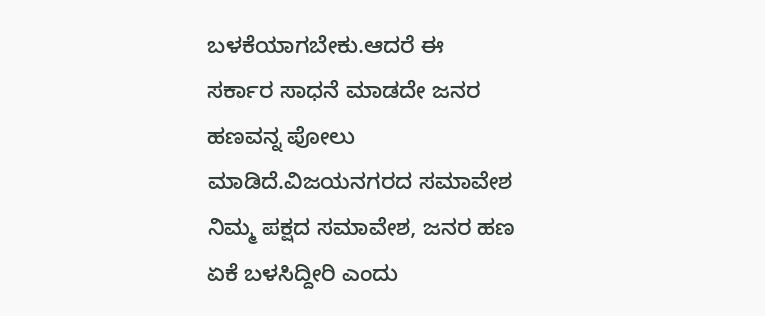ಬಳಕೆಯಾಗಬೇಕು.ಆದರೆ ಈ ಸರ್ಕಾರ ಸಾಧನೆ ಮಾಡದೇ ಜನರ ಹಣವನ್ನ ಪೋಲು ಮಾಡಿದೆ.ವಿಜಯನಗರದ ಸಮಾವೇಶ ನಿಮ್ಮ ಪಕ್ಷದ ಸಮಾವೇಶ, ಜನರ ಹಣ ಏಕೆ ಬಳಸಿದ್ದೀರಿ ಎಂದು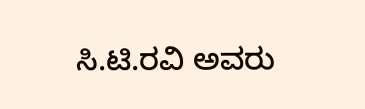ಸಿ.ಟಿ.ರವಿ ಅವರು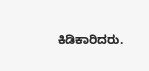ಕಿಡಿಕಾರಿದರು.